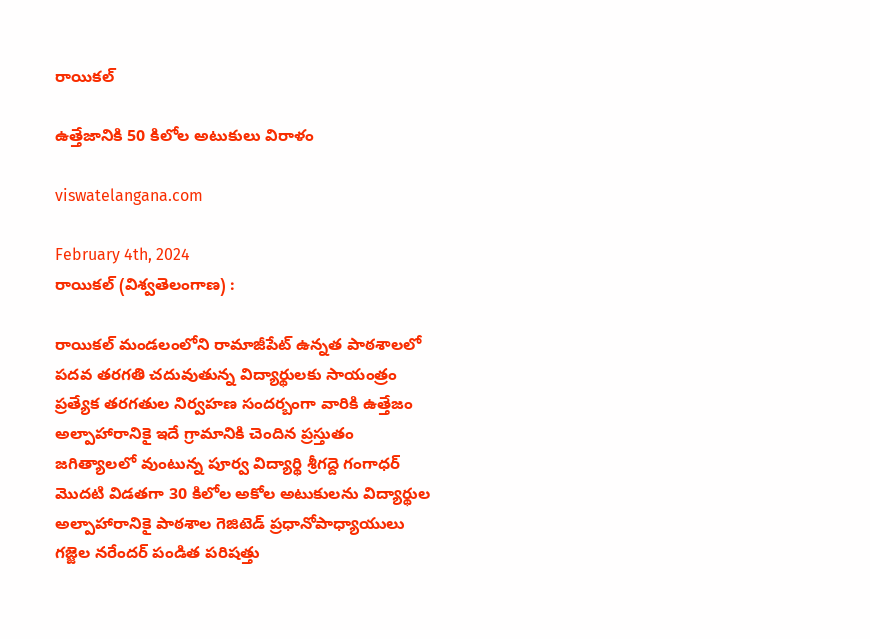రాయికల్

ఉత్తేజానికి 50 కిలోల అటుకులు విరాళం

viswatelangana.com

February 4th, 2024
రాయికల్ (విశ్వతెలంగాణ) :

రాయికల్ మండలంలోని రామాజీపేట్ ఉన్నత పాఠశాలలో పదవ తరగతి చదువుతున్న విద్యార్థులకు సాయంత్రం ప్రత్యేక తరగతుల నిర్వహణ సందర్బంగా వారికి ఉత్తేజం అల్పాహారానికై ఇదే గ్రామానికి చెందిన ప్రస్తుతం జగిత్యాలలో వుంటున్న పూర్వ విద్యార్థి శ్రీగద్దె గంగాధర్ మొదటి విడతగా 30 కిలోల అకోల అటుకులను విద్యార్థుల అల్పాహారానికై పాఠశాల గెజిటెడ్ ప్రధానోపాధ్యాయులు గజ్జెల నరేందర్ పండిత పరిషత్తు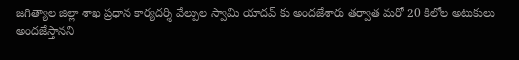జగిత్యాల జిల్లా శాఖ ప్రధాన కార్యదర్శి వేల్పుల స్వామి యాదవ్ కు అందజేశారు తర్వాత మరో 20 కిలోల అటుకులు అందజేస్తానని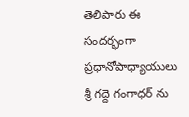తెలిపారు ఈ సందర్భంగా ప్రధానోపాధ్యాయులు శ్రీ గద్దె గంగాధర్ ను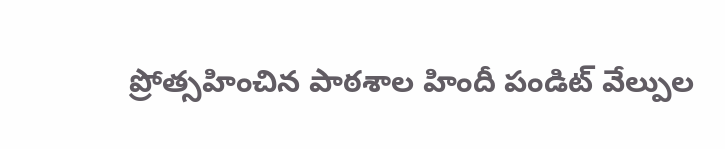ప్రోత్సహించిన పాఠశాల హిందీ పండిట్ వేల్పుల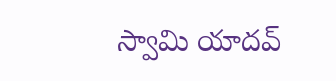స్వామి యాదవ్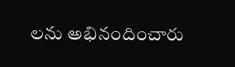లను అభినందించారు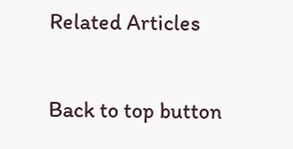Related Articles

Back to top button